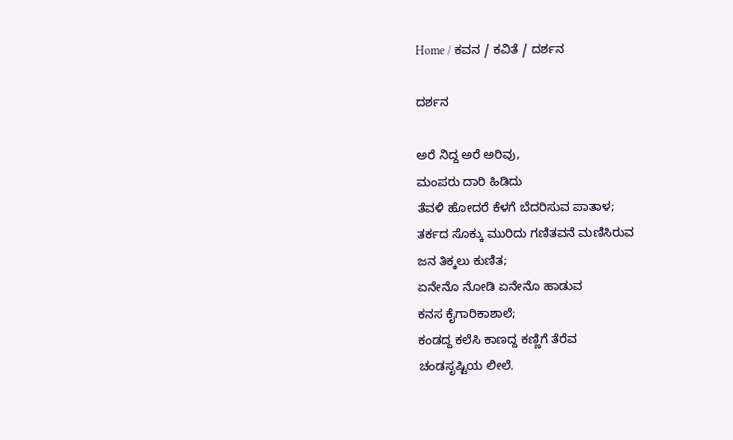Home / ಕವನ / ಕವಿತೆ / ದರ್ಶನ

ದರ್ಶನ

ಅರೆ ನಿದ್ದ ಅರೆ ಅರಿವು,
ಮಂಪರು ದಾರಿ ಹಿಡಿದು
ತೆವಳಿ ಹೋದರೆ ಕೆಳಗೆ ಬೆದರಿಸುವ ಪಾತಾಳ;
ತರ್ಕದ ಸೊಕ್ಕು ಮುರಿದು ಗಣಿತವನೆ ಮಣಿಸಿರುವ
ಜನ ತಿಕ್ಕಲು ಕುಣಿತ;
ಏನೇನೊ ನೋಡಿ ಏನೇನೊ ಹಾಡುವ
ಕನಸ ಕೈಗಾರಿಕಾಶಾಲೆ;
ಕಂಡದ್ದ ಕಲೆಸಿ ಕಾಣದ್ದ ಕಣ್ಣಿಗೆ ತೆರೆವ
ಚಂಡಸೃಷ್ಟಿಯ ಲೀಲೆ.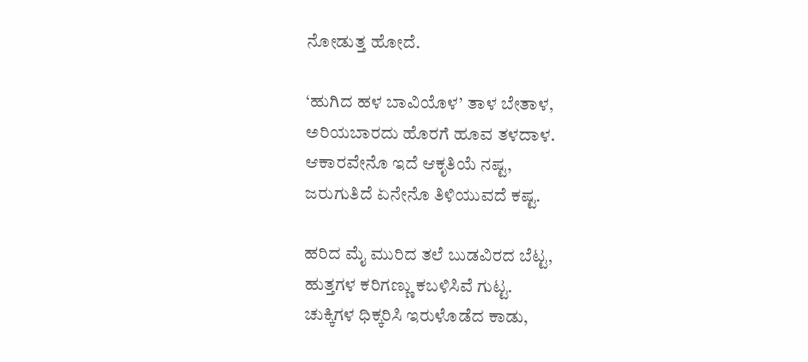ನೋಡುತ್ತ ಹೋದೆ.

‘ಹುಗಿದ ಹಳ ಬಾವಿಯೊಳ’ ತಾಳ ಬೇತಾಳ,
ಅರಿಯಬಾರದು ಹೊರಗೆ ಹೂವ ತಳದಾಳ.
ಆಕಾರವೇನೊ ಇದೆ ಆಕೃತಿಯೆ ನಷ್ಟ,
ಜರುಗುತಿದೆ ಏನೇನೊ ತಿಳಿಯುವದೆ ಕಷ್ಟ.

ಹರಿದ ಮೈ ಮುರಿದ ತಲೆ ಬುಡವಿರದ ಬೆಟ್ಟ,
ಹುತ್ತಗಳ ಕರಿಗಣ್ಣು ಕಬಳಿಸಿವೆ ಗುಟ್ಟ.
ಚುಕ್ಕಿಗಳ ಧಿಕ್ಕರಿಸಿ ಇರುಳೊಡೆದ ಕಾಡು,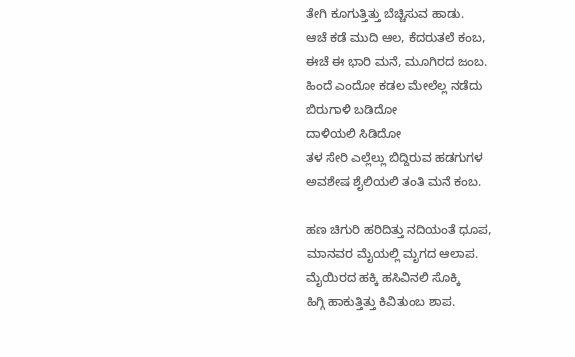ತೇಗಿ ಕೂಗುತ್ತಿತ್ತು ಬೆಚ್ಚಿಸುವ ಹಾಡು.
ಆಚೆ ಕಡೆ ಮುದಿ ಆಲ, ಕೆದರುತಲೆ ಕಂಬ,
ಈಚೆ ಈ ಭಾರಿ ಮನೆ, ಮೂಗಿರದ ಜಂಬ.
ಹಿಂದೆ ಎಂದೋ ಕಡಲ ಮೇಲೆಲ್ಲ ನಡೆದು
ಬಿರುಗಾಳಿ ಬಡಿದೋ
ದಾಳಿಯಲಿ ಸಿಡಿದೋ
ತಳ ಸೇರಿ ಎಲ್ಲೆಲ್ಲು ಬಿದ್ದಿರುವ ಹಡಗುಗಳ
ಅವಶೇಷ ಶೈಲಿಯಲಿ ತಂತಿ ಮನೆ ಕಂಬ.

ಹಣ ಚಿಗುರಿ ಹರಿದಿತ್ತು ನದಿಯಂತೆ ಧೂಪ,
ಮಾನವರ ಮೈಯಲ್ಲಿ ಮೃಗದ ಆಲಾಪ.
ಮೈಯಿರದ ಹಕ್ಕಿ ಹಸಿವಿನಲಿ ಸೊಕ್ಕಿ
ಹಿಗ್ಗಿ ಹಾಕುತ್ತಿತ್ತು ಕಿವಿತುಂಬ ಶಾಪ.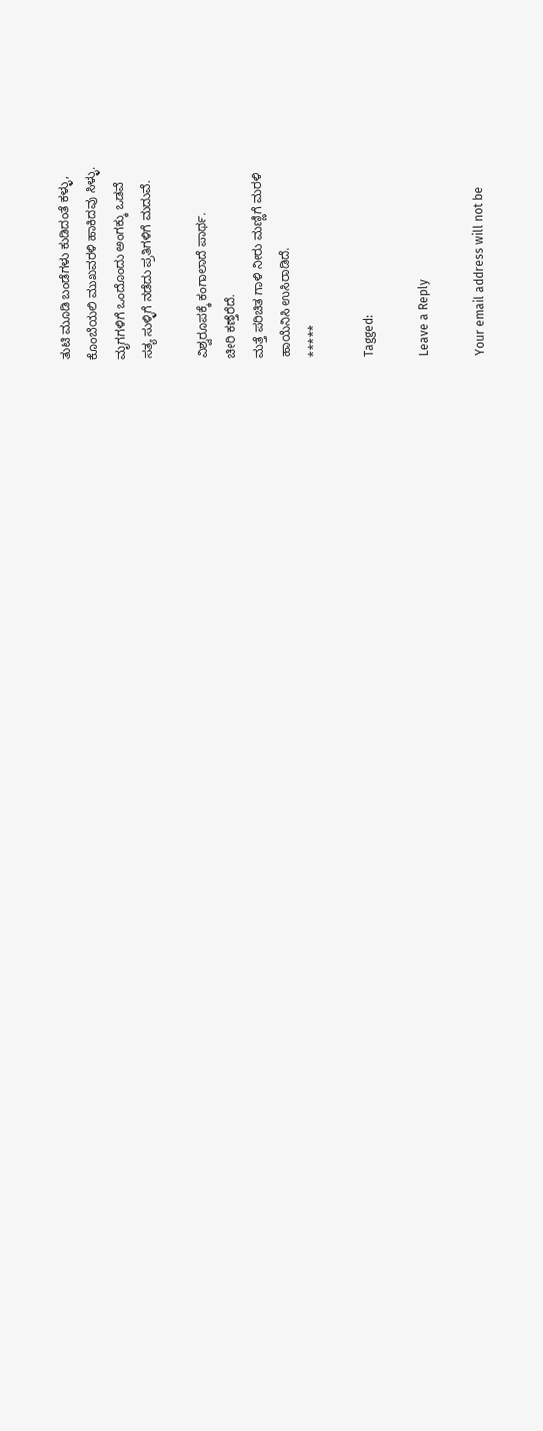ತುಟಿ ಮೂಡಿ ಬಂಡೆಗಳು ಕುಡಿದಂತೆ ಕಳ್ಳು,
ಕೊಂಬೆಯಲಿ ಮುಖವರಳಿ ಹಾಕಿದವು ಸಿಳ್ಳು.
ಮೃಗಗಳಿಗೆ ಒಂದೊಂದು ಅಂಗಕ್ಕು ಒಡವೆ
ಸತ್ಯ ಸುಳ್ಳಿಗೆ ನಡೆದು ಪ್ರತಿಗಳಿಗೆ ಮದುವೆ.

ವಿಶ್ವರೂಪಕ್ಕೆ ಕಂಗಾಲಾದೆ ಪಾರ್ಥ.
ಚೀರಿ ಕಣ್ತೆರೆದೆ.
ಮತ್ತೆ ಪರಿಚಿತ ಗಾಳಿ ನೀರು ಮಣ್ಣಿಗೆ ಮರಳಿ
ಹಾಯೆನಿಸಿ ಉಸಿರಾಡಿದೆ.
*****

Tagged:

Leave a Reply

Your email address will not be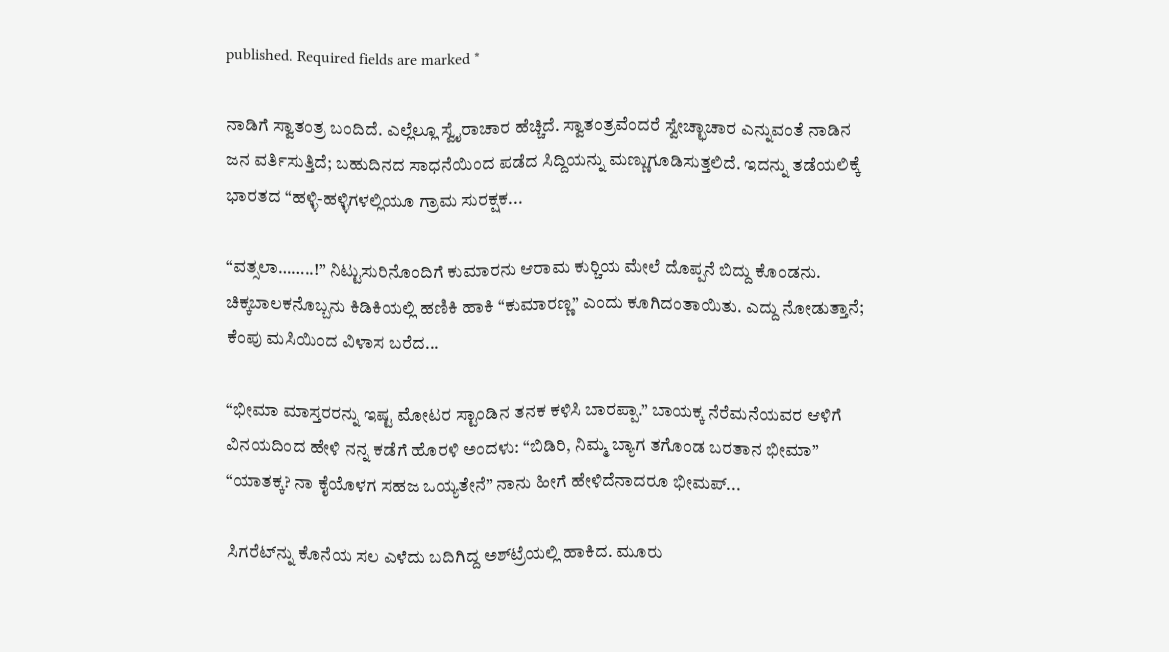published. Required fields are marked *

ನಾಡಿಗೆ ಸ್ವಾತಂತ್ರ ಬಂದಿದೆ. ಎಲ್ಲೆಲ್ಲೂ ಸ್ವೈರಾಚಾರ ಹೆಚ್ಚಿದೆ. ಸ್ವಾತಂತ್ರವೆಂದರೆ ಸ್ವೇಚ್ಛಾಚಾರ ಎನ್ನುವಂತೆ ನಾಡಿನ ಜನ ವರ್ತಿಸುತ್ತಿದೆ; ಬಹುದಿನದ ಸಾಧನೆಯಿಂದ ಪಡೆದ ಸಿದ್ದಿಯನ್ನು ಮಣ್ಣುಗೂಡಿಸುತ್ತಲಿದೆ. ಇದನ್ನು ತಡೆಯಲಿಕ್ಕೆ ಭಾರತದ “ಹಳ್ಳಿ-ಹಳ್ಳಿಗಳಲ್ಲಿಯೂ ಗ್ರಾಮ ಸುರಕ್ಷಕ...

“ವತ್ಸಲಾ……..!” ನಿಟ್ಟುಸುರಿನೊಂದಿಗೆ ಕುಮಾರನು ಆರಾಮ ಕುರ್‍ಚಿಯ ಮೇಲೆ ದೊಪ್ಪನೆ ಬಿದ್ದು ಕೊಂಡನು. ಚಿಕ್ಕಬಾಲಕನೊಬ್ಬನು ಕಿಡಿಕಿಯಲ್ಲಿ ಹಣಿಕಿ ಹಾಕಿ “ಕುಮಾರಣ್ಣ” ಎಂದು ಕೂಗಿದಂತಾಯಿತು. ಎದ್ದು ನೋಡುತ್ತಾನೆ; ಕೆಂಪು ಮಸಿಯಿಂದ ವಿಳಾಸ ಬರೆದ...

“ಭೀಮಾ ಮಾಸ್ತರರನ್ನು ಇಷ್ಟ ಮೋಟರ ಸ್ಟಾಂಡಿನ ತನಕ ಕಳಿಸಿ ಬಾರಪ್ಪಾ.” ಬಾಯಕ್ಕ ನೆರೆಮನೆಯವರ ಆಳಿಗೆ ವಿನಯದಿಂದ ಹೇಳಿ ನನ್ನ ಕಡೆಗೆ ಹೊರಳಿ ಅಂದಳು: “ಬಿಡಿರಿ, ನಿಮ್ಮ ಬ್ಯಾಗ ತಗೊಂಡ ಬರತಾನ ಭೀಮಾ” “ಯಾತಕ್ಕ? ನಾ ಕೈಯೊಳಗ ಸಹಜ ಒಯ್ಯತೇನೆ” ನಾನು ಹೀಗೆ ಹೇಳಿದೆನಾದರೂ ಭೀಮಪ್...

ಸಿಗರೆಟ್‌ನ್ನು ಕೊನೆಯ ಸಲ ಎಳೆದು ಬದಿಗಿದ್ದ ಅಶ್‌ಟ್ರೆಯಲ್ಲಿ ಹಾಕಿದ. ಮೂರು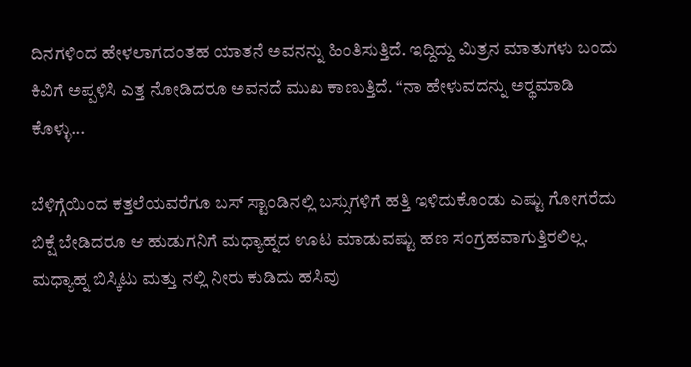ದಿನಗಳಿಂದ ಹೇಳಲಾಗದಂತಹ ಯಾತನೆ ಅವನನ್ನು ಹಿಂತಿಸುತ್ತಿದೆ. ಇದ್ದಿದ್ದು ಮಿತ್ರನ ಮಾತುಗಳು ಬಂದು ಕಿವಿಗೆ ಅಪ್ಪಳಿಸಿ ಎತ್ತ ನೋಡಿದರೂ ಅವನದೆ ಮುಖ ಕಾಣುತ್ತಿದೆ. “ನಾ ಹೇಳುವದನ್ನು ಅರ್‍ಥಮಾಡಿ ಕೊಳ್ಳು...

ಬೆಳಿಗ್ಗೆಯಿಂದ ಕತ್ತಲೆಯವರೆಗೂ ಬಸ್ ಸ್ಟಾಂಡಿನಲ್ಲಿ ಬಸ್ಸುಗಳಿಗೆ ಹತ್ತಿ ಇಳಿದುಕೊಂಡು ಎಷ್ಟು ಗೋಗರೆದು ಬಿಕ್ಷೆ ಬೇಡಿದರೂ ಆ ಹುಡುಗನಿಗೆ ಮಧ್ಯಾಹ್ನದ ಊಟ ಮಾಡುವಷ್ಟು ಹಣ ಸಂಗ್ರಹವಾಗುತ್ತಿರಲಿಲ್ಲ. ಮಧ್ಯಾಹ್ನ ಬಿಸ್ಕಿಟು ಮತ್ತು ನಲ್ಲಿ ನೀರು ಕುಡಿದು ಹಸಿವು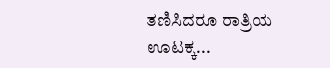ತಣಿಸಿದರೂ ರಾತ್ರಿಯ ಊಟಕ್ಕ...